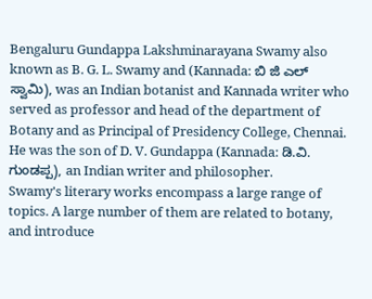Bengaluru Gundappa Lakshminarayana Swamy also known as B. G. L. Swamy and (Kannada: ಬಿ ಜಿ ಎಲ್ ಸ್ವಾಮಿ), was an Indian botanist and Kannada writer who served as professor and head of the department of Botany and as Principal of Presidency College, Chennai. He was the son of D. V. Gundappa (Kannada: ಡಿ.ವಿ. ಗುಂಡಪ್ಪ), an Indian writer and philosopher.
Swamy's literary works encompass a large range of topics. A large number of them are related to botany, and introduce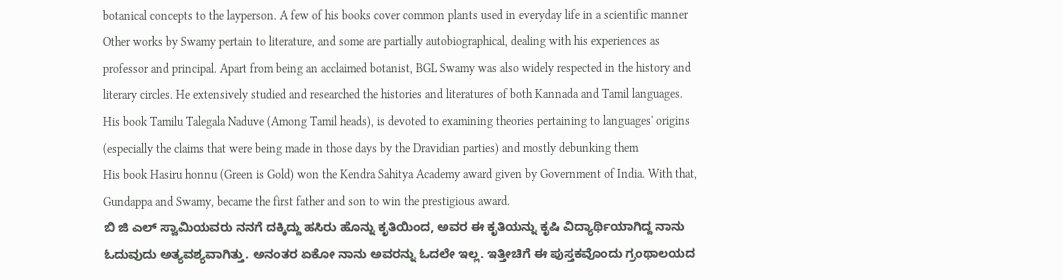botanical concepts to the layperson. A few of his books cover common plants used in everyday life in a scientific manner
Other works by Swamy pertain to literature, and some are partially autobiographical, dealing with his experiences as professor and principal. Apart from being an acclaimed botanist, BGL Swamy was also widely respected in the history and literary circles. He extensively studied and researched the histories and literatures of both Kannada and Tamil languages. His book Tamilu Talegala Naduve (Among Tamil heads), is devoted to examining theories pertaining to languages' origins (especially the claims that were being made in those days by the Dravidian parties) and mostly debunking them
His book Hasiru honnu (Green is Gold) won the Kendra Sahitya Academy award given by Government of India. With that, Gundappa and Swamy, became the first father and son to win the prestigious award.
ಬಿ ಜಿ ಎಲ್ ಸ್ವಾಮಿಯವರು ನನಗೆ ದಕ್ಕಿದ್ದು ಹಸಿರು ಹೊನ್ನು ಕೃತಿಯಿಂದ, ಅವರ ಈ ಕೃತಿಯನ್ನು ಕೃಷಿ ವಿದ್ಯಾರ್ಥಿಯಾಗಿದ್ದ ನಾನು ಓದುವುದು ಅತ್ಯವಶ್ಯವಾಗಿತ್ತು. ಅನಂತರ ಏಕೋ ನಾನು ಅವರನ್ನು ಓದಲೇ ಇಲ್ಲ. ಇತ್ತೀಚಿಗೆ ಈ ಪುಸ್ತಕವೊಂದು ಗ್ರಂಥಾಲಯದ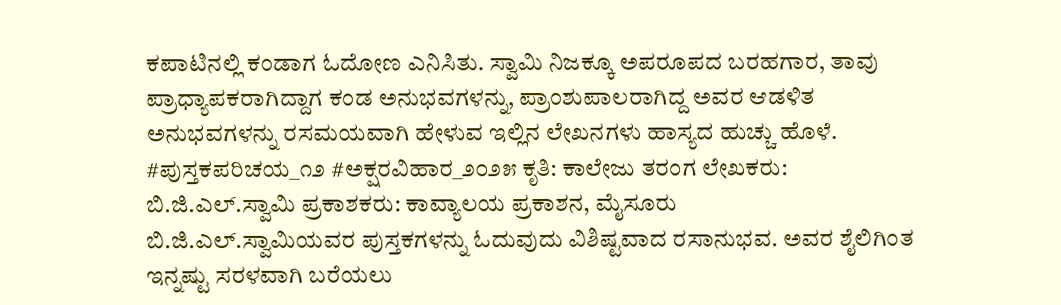ಕಪಾಟಿನಲ್ಲಿ ಕಂಡಾಗ ಓದೋಣ ಎನಿಸಿತು. ಸ್ವಾಮಿ ನಿಜಕ್ಕೂ ಅಪರೂಪದ ಬರಹಗಾರ, ತಾವು ಪ್ರಾಧ್ಯಾಪಕರಾಗಿದ್ದಾಗ ಕಂಡ ಅನುಭವಗಳನ್ನು, ಪ್ರಾಂಶುಪಾಲರಾಗಿದ್ದ ಅವರ ಆಡಳಿತ ಅನುಭವಗಳನ್ನು ರಸಮಯವಾಗಿ ಹೇಳುವ ಇಲ್ಲಿನ ಲೇಖನಗಳು ಹಾಸ್ಯದ ಹುಚ್ಚು ಹೊಳೆ.
#ಪುಸ್ತಕಪರಿಚಯ_೧೨ #ಅಕ್ಷರವಿಹಾರ_೨೦೨೫ ಕೃತಿ: ಕಾಲೇಜು ತರಂಗ ಲೇಖಕರು: ಬಿ.ಜಿ.ಎಲ್.ಸ್ವಾಮಿ ಪ್ರಕಾಶಕರು: ಕಾವ್ಯಾಲಯ ಪ್ರಕಾಶನ, ಮೈಸೂರು
ಬಿ.ಜಿ.ಎಲ್.ಸ್ವಾಮಿಯವರ ಪುಸ್ತಕಗಳನ್ನು ಓದುವುದು ವಿಶಿಷ್ಟವಾದ ರಸಾನುಭವ. ಅವರ ಶೈಲಿಗಿಂತ ಇನ್ನಷ್ಟು ಸರಳವಾಗಿ ಬರೆಯಲು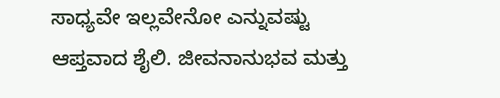ಸಾಧ್ಯವೇ ಇಲ್ಲವೇನೋ ಎನ್ನುವಷ್ಟು ಆಪ್ತವಾದ ಶೈಲಿ. ಜೀವನಾನುಭವ ಮತ್ತು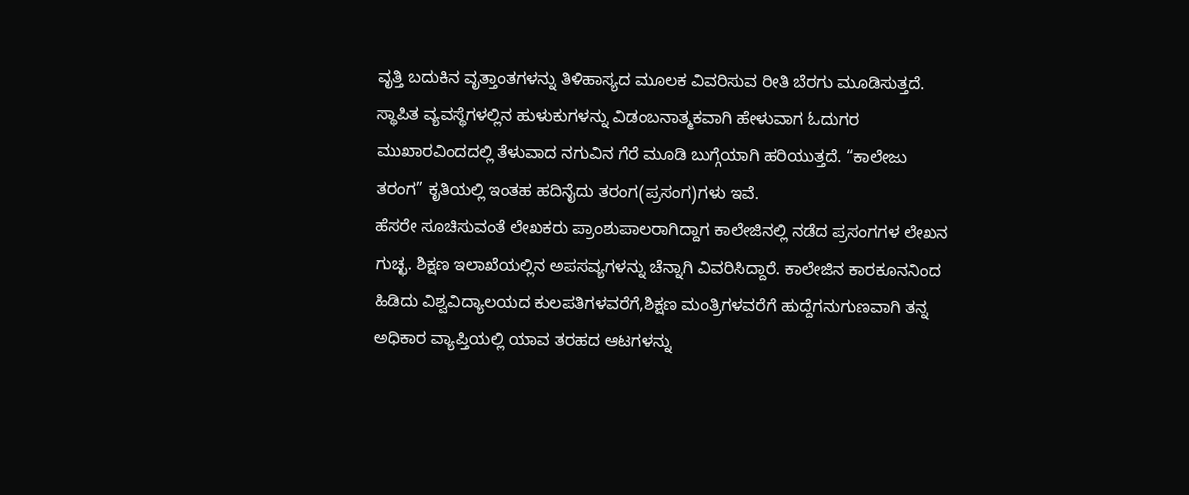ವೃತ್ತಿ ಬದುಕಿನ ವೃತ್ತಾಂತಗಳನ್ನು ತಿಳಿಹಾಸ್ಯದ ಮೂಲಕ ವಿವರಿಸುವ ರೀತಿ ಬೆರಗು ಮೂಡಿಸುತ್ತದೆ. ಸ್ಥಾಪಿತ ವ್ಯವಸ್ಥೆಗಳಲ್ಲಿನ ಹುಳುಕುಗಳನ್ನು ವಿಡಂಬನಾತ್ಮಕವಾಗಿ ಹೇಳುವಾಗ ಓದುಗರ ಮುಖಾರವಿಂದದಲ್ಲಿ ತೆಳುವಾದ ನಗುವಿನ ಗೆರೆ ಮೂಡಿ ಬುಗ್ಗೆಯಾಗಿ ಹರಿಯುತ್ತದೆ. “ಕಾಲೇಜು ತರಂಗ” ಕೃತಿಯಲ್ಲಿ ಇಂತಹ ಹದಿನೈದು ತರಂಗ(ಪ್ರಸಂಗ)ಗಳು ಇವೆ.
ಹೆಸರೇ ಸೂಚಿಸುವಂತೆ ಲೇಖಕರು ಪ್ರಾಂಶುಪಾಲರಾಗಿದ್ದಾಗ ಕಾಲೇಜಿನಲ್ಲಿ ನಡೆದ ಪ್ರಸಂಗಗಳ ಲೇಖನ ಗುಚ್ಛ. ಶಿಕ್ಷಣ ಇಲಾಖೆಯಲ್ಲಿನ ಅಪಸವ್ಯಗಳನ್ನು ಚೆನ್ನಾಗಿ ವಿವರಿಸಿದ್ದಾರೆ. ಕಾಲೇಜಿನ ಕಾರಕೂನನಿಂದ ಹಿಡಿದು ವಿಶ್ವವಿದ್ಯಾಲಯದ ಕುಲಪತಿಗಳವರೆಗೆ,ಶಿಕ್ಷಣ ಮಂತ್ರಿಗಳವರೆಗೆ ಹುದ್ದೆಗನುಗುಣವಾಗಿ ತನ್ನ ಅಧಿಕಾರ ವ್ಯಾಪ್ತಿಯಲ್ಲಿ ಯಾವ ತರಹದ ಆಟಗಳನ್ನು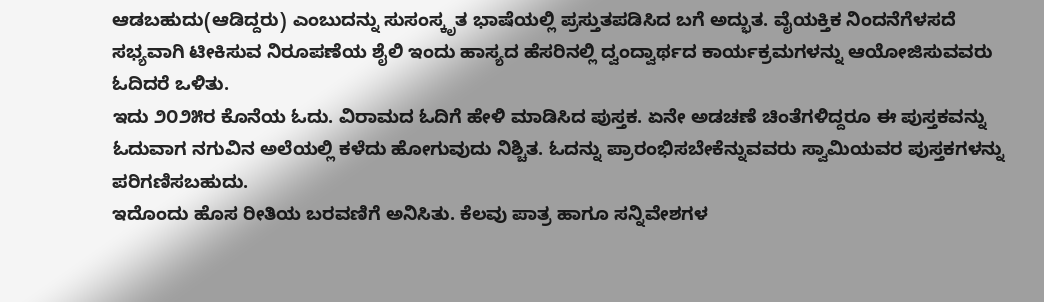ಆಡಬಹುದು(ಆಡಿದ್ದರು) ಎಂಬುದನ್ನು ಸುಸಂಸ್ಕೃತ ಭಾಷೆಯಲ್ಲಿ ಪ್ರಸ್ತುತಪಡಿಸಿದ ಬಗೆ ಅದ್ಭುತ. ವೈಯಕ್ತಿಕ ನಿಂದನೆಗೆಳಸದೆ ಸಭ್ಯವಾಗಿ ಟೀಕಿಸುವ ನಿರೂಪಣೆಯ ಶೈಲಿ ಇಂದು ಹಾಸ್ಯದ ಹೆಸರಿನಲ್ಲಿ ದ್ವಂದ್ವಾರ್ಥದ ಕಾರ್ಯಕ್ರಮಗಳನ್ನು ಆಯೋಜಿಸುವವರು ಓದಿದರೆ ಒಳಿತು.
ಇದು ೨೦೨೫ರ ಕೊನೆಯ ಓದು. ವಿರಾಮದ ಓದಿಗೆ ಹೇಳಿ ಮಾಡಿಸಿದ ಪುಸ್ತಕ. ಏನೇ ಅಡಚಣೆ ಚಿಂತೆಗಳಿದ್ದರೂ ಈ ಪುಸ್ತಕವನ್ನು ಓದುವಾಗ ನಗುವಿನ ಅಲೆಯಲ್ಲಿ ಕಳೆದು ಹೋಗುವುದು ನಿಶ್ಚಿತ. ಓದನ್ನು ಪ್ರಾರಂಭಿಸಬೇಕೆನ್ನುವವರು ಸ್ವಾಮಿಯವರ ಪುಸ್ತಕಗಳನ್ನು ಪರಿಗಣಿಸಬಹುದು.
ಇದೊಂದು ಹೊಸ ರೀತಿಯ ಬರವಣಿಗೆ ಅನಿಸಿತು. ಕೆಲವು ಪಾತ್ರ ಹಾಗೂ ಸನ್ನಿವೇಶಗಳ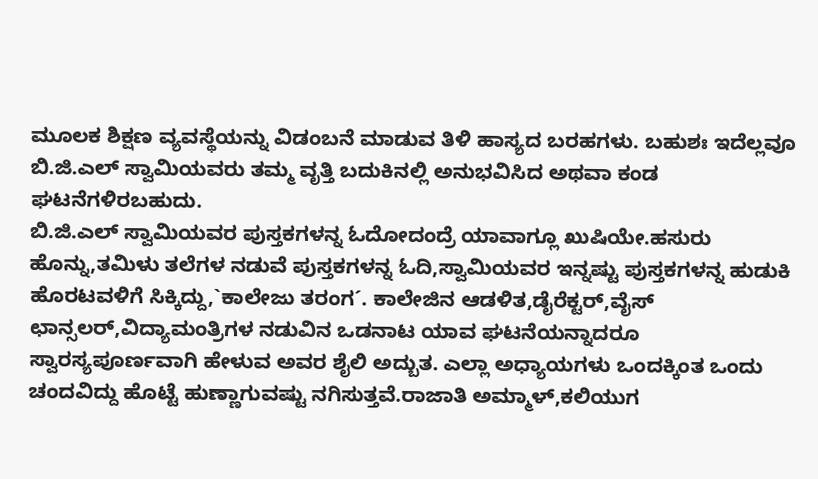ಮೂಲಕ ಶಿಕ್ಷಣ ವ್ಯವಸ್ಥೆಯನ್ನು ವಿಡಂಬನೆ ಮಾಡುವ ತಿಳಿ ಹಾಸ್ಯದ ಬರಹಗಳು. ಬಹುಶಃ ಇದೆಲ್ಲವೂ ಬಿ.ಜಿ.ಎಲ್ ಸ್ವಾಮಿಯವರು ತಮ್ಮ ವೃತ್ತಿ ಬದುಕಿನಲ್ಲಿ ಅನುಭವಿಸಿದ ಅಥವಾ ಕಂಡ ಘಟನೆಗಳಿರಬಹುದು.
ಬಿ.ಜಿ.ಎಲ್ ಸ್ವಾಮಿಯವರ ಪುಸ್ತಕಗಳನ್ನ ಓದೋದಂದ್ರೆ ಯಾವಾಗ್ಲೂ ಖುಷಿಯೇ.ಹಸುರು ಹೊನ್ನು,ತಮಿಳು ತಲೆಗಳ ನಡುವೆ ಪುಸ್ತಕಗಳನ್ನ ಓದಿ,ಸ್ವಾಮಿಯವರ ಇನ್ನಷ್ಟು ಪುಸ್ತಕಗಳನ್ನ ಹುಡುಕಿ ಹೊರಟವಳಿಗೆ ಸಿಕ್ಕಿದ್ದು,`ಕಾಲೇಜು ತರಂಗ´. ಕಾಲೇಜಿನ ಆಡಳಿತ,ಡೈರೆಕ್ಟರ್,ವೈಸ್ ಛಾನ್ಸಲರ್,ವಿದ್ಯಾಮಂತ್ರಿಗಳ ನಡುವಿನ ಒಡನಾಟ ಯಾವ ಘಟನೆಯನ್ನಾದರೂ ಸ್ವಾರಸ್ಯಪೂರ್ಣವಾಗಿ ಹೇಳುವ ಅವರ ಶೈಲಿ ಅದ್ಬುತ. ಎಲ್ಲಾ ಅಧ್ಯಾಯಗಳು ಒಂದಕ್ಕಿಂತ ಒಂದು ಚಂದವಿದ್ದು ಹೊಟ್ಟೆ ಹುಣ್ಣಾಗುವಷ್ಟು ನಗಿಸುತ್ತವೆ.ರಾಜಾತಿ ಅಮ್ಮಾಳ್,ಕಲಿಯುಗ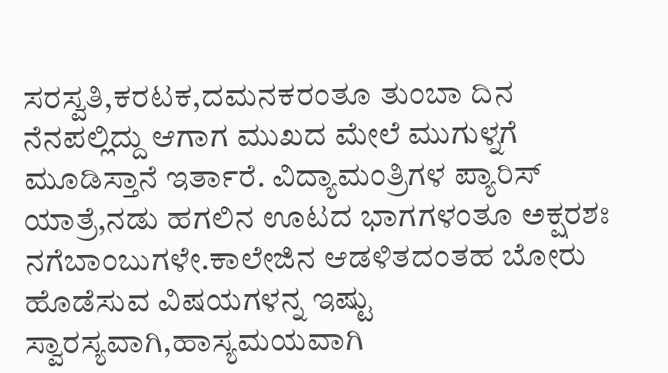ಸರಸ್ವತಿ,ಕರಟಕ,ದಮನಕರಂತೂ ತುಂಬಾ ದಿನ ನೆನಪಲ್ಲಿದ್ದು ಆಗಾಗ ಮುಖದ ಮೇಲೆ ಮುಗುಳ್ನಗೆ ಮೂಡಿಸ್ತಾನೆ ಇರ್ತಾರೆ. ವಿದ್ಯಾಮಂತ್ರಿಗಳ ಪ್ಯಾರಿಸ್ ಯಾತ್ರೆ,ನಡು ಹಗಲಿನ ಊಟದ ಭಾಗಗಳಂತೂ ಅಕ್ಷರಶಃ ನಗೆಬಾಂಬುಗಳೇ.ಕಾಲೇಜಿನ ಆಡಳಿತದಂತಹ ಬೋರು ಹೊಡೆಸುವ ವಿಷಯಗಳನ್ನ ಇಷ್ಟು ಸ್ವಾರಸ್ಯವಾಗಿ,ಹಾಸ್ಯಮಯವಾಗಿ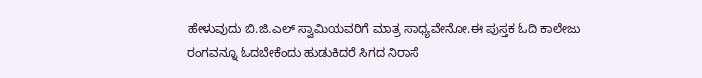ಹೇಳುವುದು ಬಿ.ಜಿ.ಎಲ್ ಸ್ವಾಮಿಯವರಿಗೆ ಮಾತ್ರ ಸಾಧ್ಯವೇನೋ.ಈ ಪುಸ್ತಕ ಓದಿ ಕಾಲೇಜು ರಂಗವನ್ನೂ ಓದಬೇಕೆಂದು ಹುಡುಕಿದರೆ ಸಿಗದ ನಿರಾಸೆ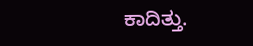ಕಾದಿತ್ತು.